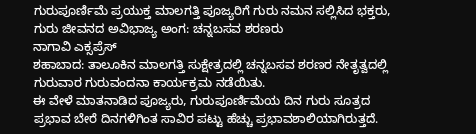ಗುರುಪೂರ್ಣಿಮೆ ಪ್ರಯುಕ್ತ ಮಾಲಗತ್ತಿ ಪೂಜ್ಯರಿಗೆ ಗುರು ನಮನ ಸಲ್ಲಿಸಿದ ಭಕ್ತರು, ಗುರು ಜೀವನದ ಅವಿಭಾಜ್ಯ ಅಂಗ: ಚನ್ನಬಸವ ಶರಣರು
ನಾಗಾವಿ ಎಕ್ಸಪ್ರೆಸ್
ಶಹಾಬಾದ: ತಾಲೂಕಿನ ಮಾಲಗತ್ತಿ ಸುಕ್ಷೇತ್ರದಲ್ಲಿ ಚನ್ನಬಸವ ಶರಣರ ನೇತೃತ್ವದಲ್ಲಿ ಗುರುವಾರ ಗುರುವಂದನಾ ಕಾರ್ಯಕ್ರಮ ನಡೆಯಿತು.
ಈ ವೇಳೆ ಮಾತನಾಡಿದ ಪೂಜ್ಯರು, ಗುರುಪೂರ್ಣಿಮೆಯ ದಿನ ಗುರು ಸೂತ್ರದ ಪ್ರಭಾವ ಬೇರೆ ದಿನಗಳಿಗಿಂತ ಸಾವಿರ ಪಟ್ಟು ಹೆಚ್ಚು ಪ್ರಭಾವಶಾಲಿಯಾಗಿರುತ್ತದೆ.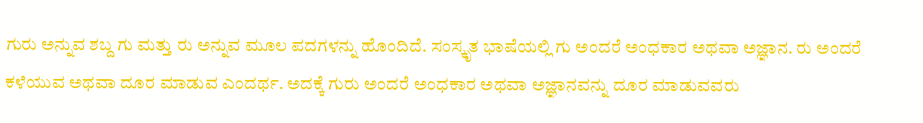ಗುರು ಅನ್ನುವ ಶಬ್ದ ಗು ಮತ್ತು ರು ಅನ್ನುವ ಮೂಲ ಪದಗಳನ್ನು ಹೊಂದಿದೆ. ಸಂಸ್ಕೃತ ಭಾಷೆಯಲ್ಲಿ ಗು ಅಂದರೆ ಅಂಧಕಾರ ಅಥವಾ ಅಜ್ಞಾನ. ರು ಅಂದರೆ ಕಳೆಯುವ ಅಥವಾ ದೂರ ಮಾಡುವ ಎಂದರ್ಥ. ಅದಕ್ಕೆ ಗುರು ಅಂದರೆ ಅಂಧಕಾರ ಅಥವಾ ಅಜ್ಞಾನವನ್ನು ದೂರ ಮಾಡುವವರು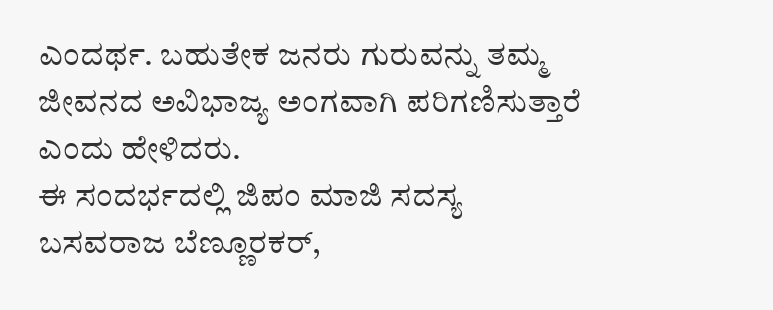ಎಂದರ್ಥ. ಬಹುತೇಕ ಜನರು ಗುರುವನ್ನು ತಮ್ಮ ಜೀವನದ ಅವಿಭಾಜ್ಯ ಅಂಗವಾಗಿ ಪರಿಗಣಿಸುತ್ತಾರೆ ಎಂದು ಹೇಳಿದರು.
ಈ ಸಂದರ್ಭದಲ್ಲಿ ಜಿಪಂ ಮಾಜಿ ಸದಸ್ಯ ಬಸವರಾಜ ಬೆಣ್ಣೂರಕರ್,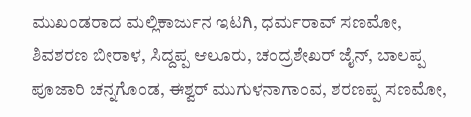ಮುಖಂಡರಾದ ಮಲ್ಲಿಕಾರ್ಜುನ ಇಟಗಿ, ಧರ್ಮರಾವ್ ಸಣಮೋ, ಶಿವಶರಣ ಬೀರಾಳ, ಸಿದ್ದಪ್ಪ ಆಲೂರು, ಚಂದ್ರಶೇಖರ್ ಜೈನ್, ಬಾಲಪ್ಪ ಪೂಜಾರಿ ಚನ್ನಗೊಂಡ, ಈಶ್ವರ್ ಮುಗುಳನಾಗಾಂವ, ಶರಣಪ್ಪ ಸಣಮೋ,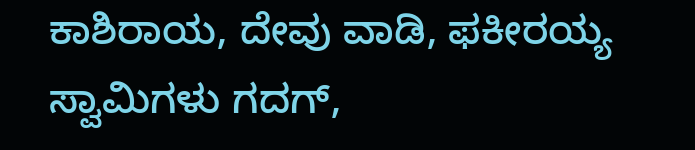ಕಾಶಿರಾಯ, ದೇವು ವಾಡಿ, ಫಕೀರಯ್ಯ ಸ್ವಾಮಿಗಳು ಗದಗ್,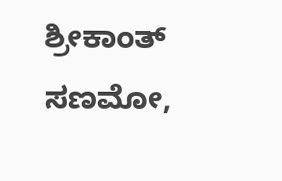ಶ್ರೀಕಾಂತ್ ಸಣಮೋ,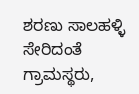ಶರಣು ಸಾಲಹಳ್ಳಿ ಸೇರಿದಂತೆ ಗ್ರಾಮಸ್ಥರು,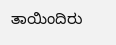ತಾಯಿಂದಿರು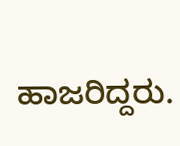ಹಾಜರಿದ್ದರು.